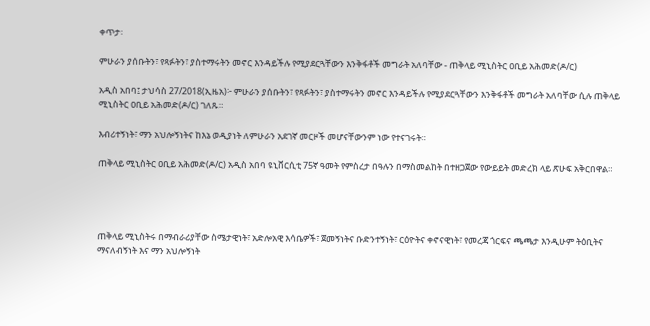ቀጥታ፡

ምሁራን ያሰቡትን፣ የጻፉትን፣ ያስተማሩትን መኖር እንዳይችሉ የሚያደርጓቸውን እንቅፋቶች መግራት አለባቸው - ጠቅላይ ሚኒስትር ዐቢይ አሕመድ(ዶ/ር)

አዲስ አበባ፤ ታህሳስ 27/2018(ኢዜአ)፦ ምሁራን ያሰቡትን፣ የጻፉትን፣ ያስተማሩትን መኖር እንዳይችሉ የሚያደርጓቸውን እንቅፋቶች መግራት አለባቸው ሲሉ ጠቅላይ ሚኒስትር ዐቢይ አሕመድ(ዶ/ር) ገለጹ።

እብሪተኝነት፣ ማን አህሎኝነትና ከእኔ ወዲያነት ለምሁራን አደገኛ መርዞች መሆናቸውንም ነው የተናገሩት።

ጠቅላይ ሚኒስትር ዐቢይ አሕመድ(ዶ/ር) አዲስ አበባ ዩኒቨርሲቲ 75ኛ ዓመት የምስረታ በዓሉን በማስመልከት በተዘጋጀው የውይይት መድረክ ላይ ጽሁፍ አቅርበዋል።




ጠቅላይ ሚኒስትሩ በማብራሪያቸው ስሜታዊነት፣ አድሎአዊ እሳቤዎች፣ ጀመኝነትና ቡድንተኝነት፣ ርዕዮትና ቀኖናዊነት፣ የመረጃ ጎርፍና ጫጫታ እንዲሁም ትዕቢትና ማናለብኝነት እና ማን አህሎኝነት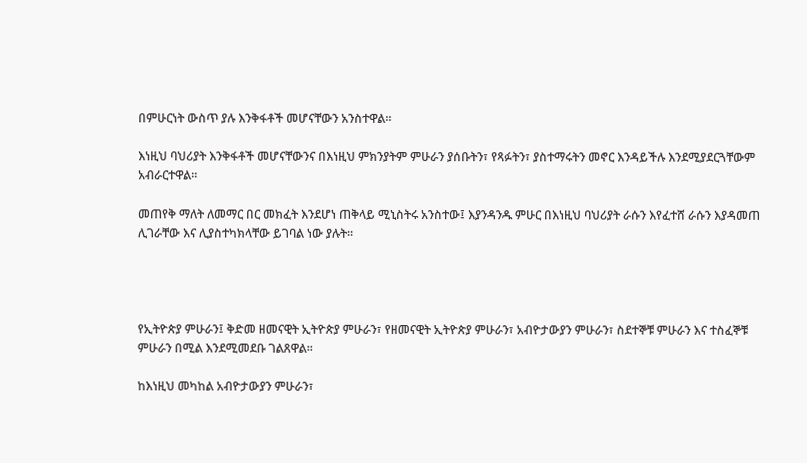በምሁርነት ውስጥ ያሉ እንቅፋቶች መሆናቸውን አንስተዋል።

እነዚህ ባህሪያት እንቅፋቶች መሆናቸውንና በእነዚህ ምክንያትም ምሁራን ያሰቡትን፣ የጻፉትን፣ ያስተማሩትን መኖር እንዳይችሉ እንደሚያደርጓቸውም አብራርተዋል።

መጠየቅ ማለት ለመማር በር መክፈት እንደሆነ ጠቅላይ ሚኒስትሩ አንስተው፤ እያንዳንዱ ምሁር በእነዚህ ባህሪያት ራሱን እየፈተሸ ራሱን እያዳመጠ ሊገራቸው እና ሊያስተካክላቸው ይገባል ነው ያሉት።




የኢትዮጵያ ምሁራን፤ ቅድመ ዘመናዊት ኢትዮጵያ ምሁራን፣ የዘመናዊት ኢትዮጵያ ምሁራን፣ አብዮታውያን ምሁራን፣ ስደተኞቹ ምሁራን እና ተስፈኞቹ ምሁራን በሚል እንደሚመደቡ ገልጸዋል።

ከእነዚህ መካከል አብዮታውያን ምሁራን፣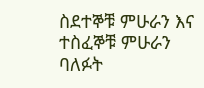ስደተኞቹ ምሁራን እና ተስፈኞቹ ምሁራን ባለፉት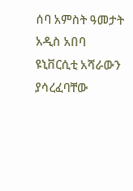ሰባ አምስት ዓመታት አዲስ አበባ ዩኒቨርሲቲ አሻራውን ያሳረፈባቸው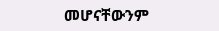መሆናቸውንም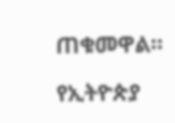ጠቁመዋል።

የኢትዮጵያ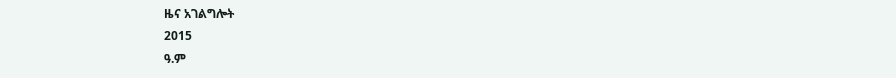ዜና አገልግሎት
2015
ዓ.ም